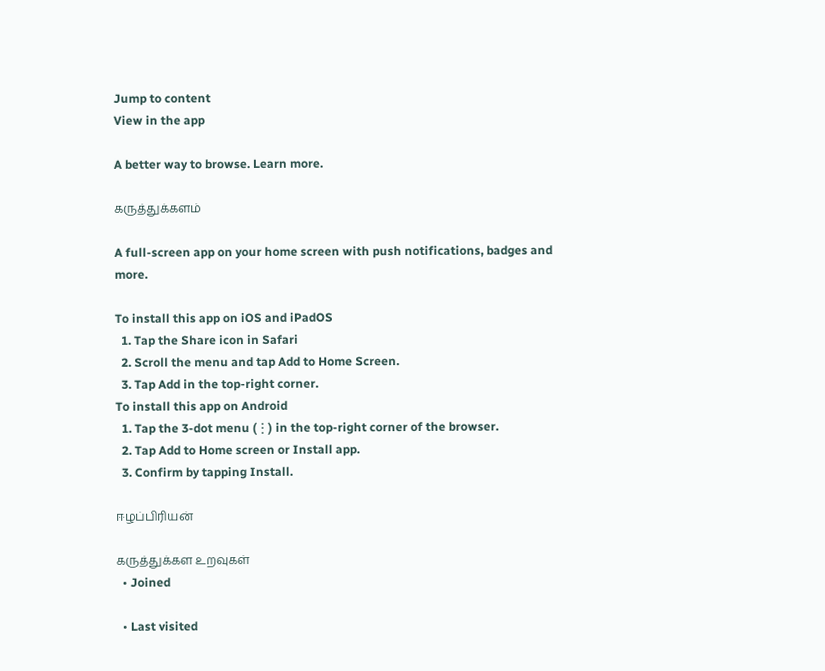Jump to content
View in the app

A better way to browse. Learn more.

கருத்துக்களம்

A full-screen app on your home screen with push notifications, badges and more.

To install this app on iOS and iPadOS
  1. Tap the Share icon in Safari
  2. Scroll the menu and tap Add to Home Screen.
  3. Tap Add in the top-right corner.
To install this app on Android
  1. Tap the 3-dot menu (⋮) in the top-right corner of the browser.
  2. Tap Add to Home screen or Install app.
  3. Confirm by tapping Install.

ஈழப்பிரியன்

கருத்துக்கள உறவுகள்
  • Joined

  • Last visited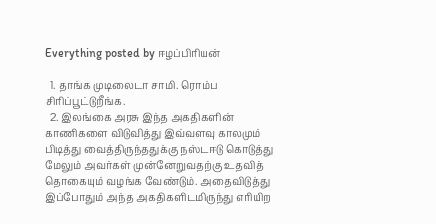Everything posted by ஈழப்பிரியன்

  1. தாங்க முடிலைடா சாமி. ரொம்ப சிரிப்பூட்டுறீங்க.
  2. இலங்கை அரசு இந்த அகதிகளின் காணிகளை விடுவித்து இவ்வளவு காலமும் பிடித்து வைத்திருந்ததுக்கு நஸ்டஈடு கொடுத்து மேலும் அவர்கள் முன்னேறுவதற்கு உதவித் தொகையும் வழங்க வேண்டும். அதைவிடுத்து இப்போதும் அந்த அகதிகளிடமிருந்து எரியிற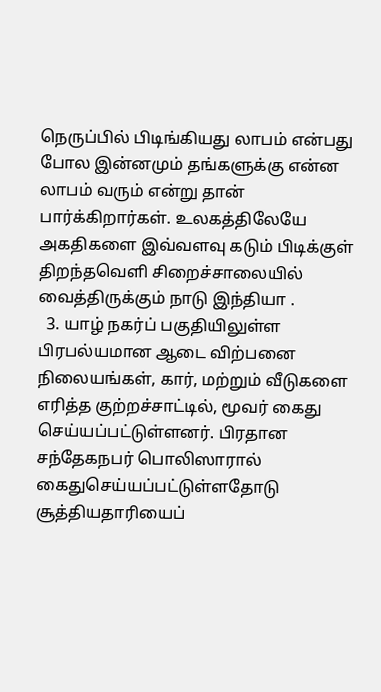நெருப்பில் பிடிங்கியது லாபம் என்பது போல இன்னமும் தங்களுக்கு என்ன லாபம் வரும் என்று தான் பார்க்கிறார்கள். உலகத்திலேயே அகதிகளை இவ்வளவு கடும் பிடிக்குள் திறந்தவெளி சிறைச்சாலையில் வைத்திருக்கும் நாடு இந்தியா .
  3. யாழ் நகர்ப் பகுதியிலுள்ள பிரபல்யமான ஆடை விற்பனை நிலையங்கள், கார், மற்றும் வீடுகளை எரித்த குற்றச்சாட்டில், மூவர் கைது செய்யப்பட்டுள்ளனர். பிரதான சந்தேகநபர் பொலிஸாரால் கைதுசெய்யப்பட்டுள்ளதோடு சூத்தியதாரியைப்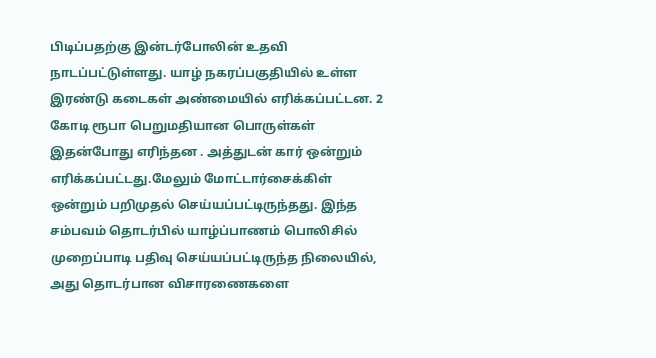பிடிப்பதற்கு இன்டர்போலின் உதவி நாடப்பட்டுள்ளது. யாழ் நகரப்பகுதியில் உள்ள இரண்டு கடைகள் அண்மையில் எரிக்கப்பட்டன. 2 கோடி ரூபா பெறுமதியான பொருள்கள் இதன்போது எரிந்தன . அத்துடன் கார் ஒன்றும் எரிக்கப்பட்டது.மேலும் மோட்டார்சைக்கிள் ஒன்றும் பறிமுதல் செய்யப்பட்டிருந்தது. இந்த சம்பவம் தொடர்பில் யாழ்ப்பாணம் பொலிசில் முறைப்பாடி பதிவு செய்யப்பட்டிருந்த நிலையில், அது தொடர்பான விசாரணைகளை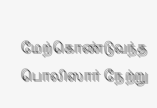மேற்கொண்டுவந்த பொலிஸார் நேற்று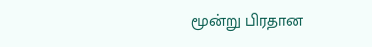மூன்று பிரதான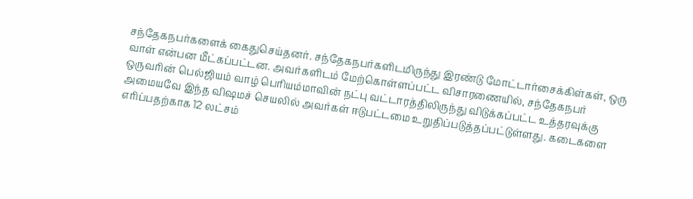சந்தேகநபர்களைக் கைதுசெய்தனர். சந்தேகநபர்களிடமிருந்து இரண்டு மோட்டார்சைக்கிள்கள், ஒரு வாள் என்பன மீட்கப்பட்டன. அவர்களிடம் மேற்கொள்ளப்பட்ட விசாரணையில், சந்தேகநபர் ஒருவரின் பெல்ஜியம் வாழ் பெரியம்மாவின் நட்பு வட்டாரத்திலிருந்து விடுக்கப்பட்ட உத்தரவுக்கு அமையவே இந்த விஷமச் செயலில் அவர்கள் ஈடுபட்டமை உறுதிப்படுத்தப்பட்டுள்ளது. கடைகளை எரிப்பதற்காக 12 லட்சம்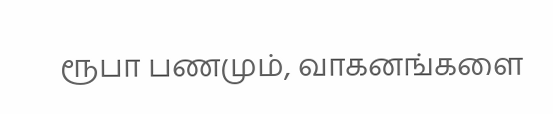ரூபா பணமும், வாகனங்களை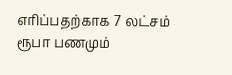எரிப்பதற்காக 7 லட்சம் ரூபா பணமும்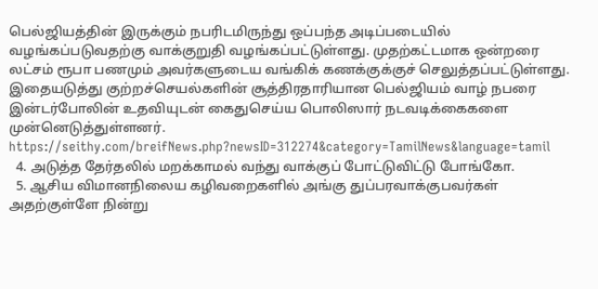பெல்ஜியத்தின் இருக்கும் நபரிடமிருந்து ஒப்பந்த அடிப்படையில் வழங்கப்படுவதற்கு வாக்குறுதி வழங்கப்பட்டுள்ளது. முதற்கட்டமாக ஒன்றரை லட்சம் ரூபா பணமும் அவர்களுடைய வங்கிக் கணக்குக்குச் செலுத்தப்பட்டுள்ளது. இதையடுத்து குற்றச்செயல்களின் சூத்திரதாரியான பெல்ஜியம் வாழ் நபரை இன்டர்போலின் உதவியுடன் கைதுசெய்ய பொலிஸார் நடவடிக்கைகளை முன்னெடுத்துள்ளனர். https://seithy.com/breifNews.php?newsID=312274&category=TamilNews&language=tamil
  4. அடுத்த தேர்தலில் மறக்காமல் வந்து வாக்குப் போட்டுவிட்டு போங்கோ.
  5. ஆசிய விமானநிலைய கழிவறைகளில் அங்கு துப்பரவாக்குபவர்கள் அதற்குள்ளே நின்று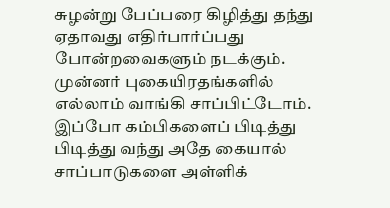சுழன்று பேப்பரை கிழித்து தந்து ஏதாவது எதிர்பார்ப்பது போன்றவைகளும் நடக்கும். முன்னர் புகையிரதங்களில் எல்லாம் வாங்கி சாப்பிட்டோம். இப்போ கம்பிகளைப் பிடித்து பிடித்து வந்து அதே கையால் சாப்பாடுகளை அள்ளிக்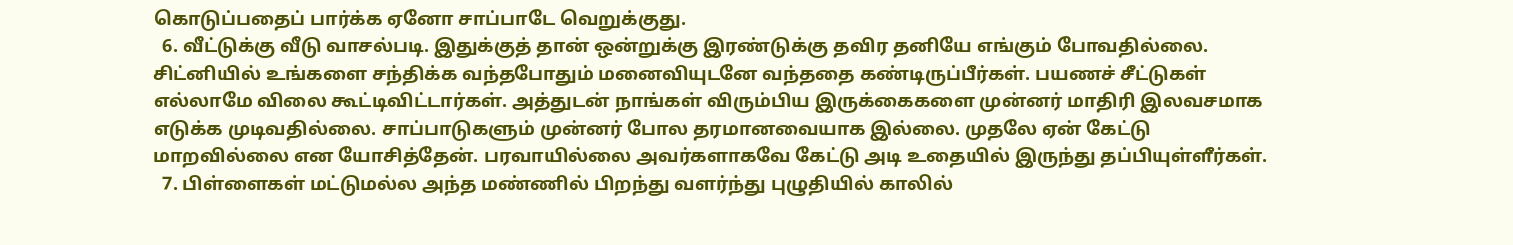கொடுப்பதைப் பார்க்க ஏனோ சாப்பாடே வெறுக்குது.
  6. வீட்டுக்கு வீடு வாசல்படி. இதுக்குத் தான் ஒன்றுக்கு இரண்டுக்கு தவிர தனியே எங்கும் போவதில்லை. சிட்னியில் உங்களை சந்திக்க வந்தபோதும் மனைவியுடனே வந்ததை கண்டிருப்பீர்கள். பயணச் சீட்டுகள் எல்லாமே விலை கூட்டிவிட்டார்கள். அத்துடன் நாங்கள் விரும்பிய இருக்கைகளை முன்னர் மாதிரி இலவசமாக எடுக்க முடிவதில்லை. சாப்பாடுகளும் முன்னர் போல தரமானவையாக இல்லை. முதலே ஏன் கேட்டு மாறவில்லை என யோசித்தேன். பரவாயில்லை அவர்களாகவே கேட்டு அடி உதையில் இருந்து தப்பியுள்ளீர்கள்.
  7. பிள்ளைகள் மட்டுமல்ல அந்த மண்ணில் பிறந்து வளர்ந்து புழுதியில் காலில்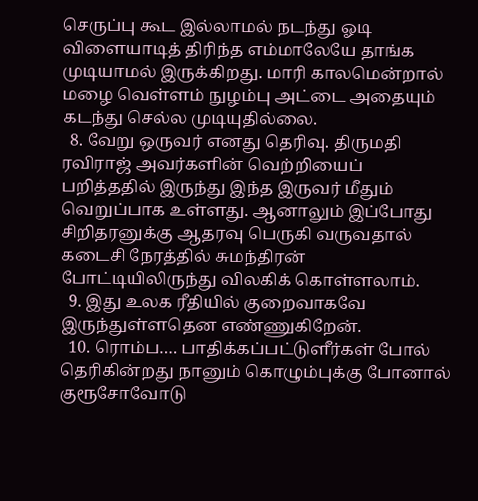செருப்பு கூட இல்லாமல் நடந்து ஓடி விளையாடித் திரிந்த எம்மாலேயே தாங்க முடியாமல் இருக்கிறது. மாரி காலமென்றால் மழை வெள்ளம் நுழம்பு அட்டை அதையும் கடந்து செல்ல முடியுதில்லை.
  8. வேறு ஒருவர் எனது தெரிவு. திருமதி ரவிராஜ் அவர்களின் வெற்றியைப் பறித்ததில் இருந்து இந்த இருவர் மீதும் வெறுப்பாக உள்ளது. ஆனாலும் இப்போது சிறிதரனுக்கு ஆதரவு பெருகி வருவதால் கடைசி நேரத்தில் சுமந்திரன் போட்டியிலிருந்து விலகிக் கொள்ளலாம்.
  9. இது உலக ரீதியில் குறைவாகவே இருந்துள்ளதென எண்ணுகிறேன்.
  10. ரொம்ப…. பாதிக்கப்பட்டுளீர்கள் போல் தெரிகின்றது நானும் கொழும்புக்கு போனால் குரூசோவோடு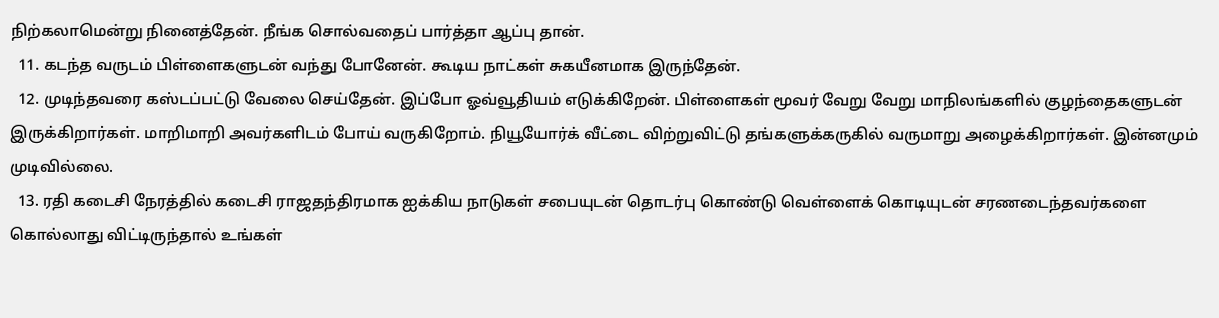நிற்கலாமென்று நினைத்தேன். நீங்க சொல்வதைப் பார்த்தா ஆப்பு தான்.
  11. கடந்த வருடம் பிள்ளைகளுடன் வந்து போனேன். கூடிய நாட்கள் சுகயீனமாக இருந்தேன்.
  12. முடிந்தவரை கஸ்டப்பட்டு வேலை செய்தேன். இப்போ ஓவ்வூதியம் எடுக்கிறேன். பிள்ளைகள் மூவர் வேறு வேறு மாநிலங்களில் குழந்தைகளுடன் இருக்கிறார்கள். மாறிமாறி அவர்களிடம் போய் வருகிறோம். நியூயோர்க் வீட்டை விற்றுவிட்டு தங்களுக்கருகில் வருமாறு அழைக்கிறார்கள். இன்னமும் முடிவில்லை.
  13. ரதி கடைசி நேரத்தில் கடைசி ராஜதந்திரமாக ஐக்கிய நாடுகள் சபையுடன் தொடர்பு கொண்டு வெள்ளைக் கொடியுடன் சரணடைந்தவர்களை கொல்லாது விட்டிருந்தால் உங்கள்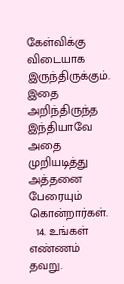கேள்விக்கு விடையாக இருந்திருக்கும். இதை அறிந்திருந்த இந்தியாவே அதை முறியடித்து அத்தனை பேரையும் கொன்றார்கள்.
  14. உங்கள் எண்ணம் தவறு.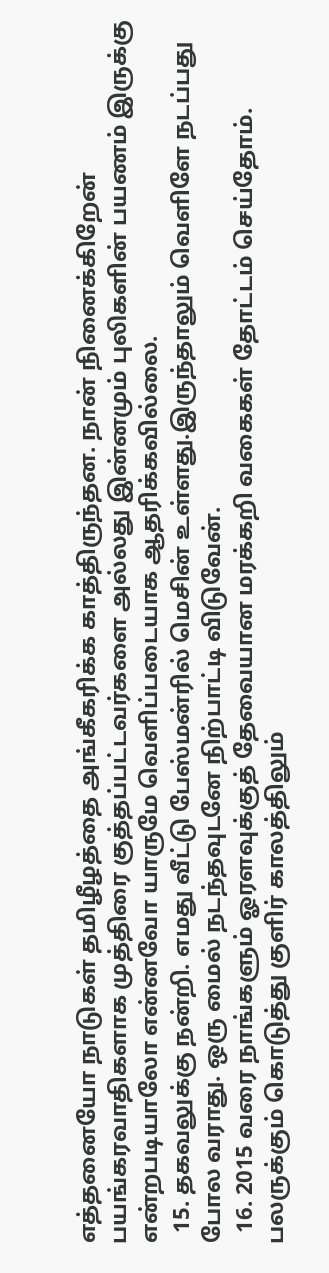எத்தனையோ நாடுகள் தமிழீழத்தை அங்கீகரிக்க காத்திருந்தன. நான் நினைக்கிறேன் பயங்கரவாதிகளாக முத்திரை குத்தப்பட்டவர்களை அல்லது இன்னமும் புலிகளின் பயணம் இருக்கு என்றபடியாலோ என்னவோ யாருமே வெளிப்படையாக ஆதரிக்கவில்லை.
  15. தகவலுக்கு நன்றி. எமது வீட்டு பேஸ்மன்ரில் மெசின் உள்ளது.இருந்தாலும் வெளிளே நடப்பது போல வராது. ஒரு மைல் நடந்தவுடனே நிற்பாட்டி விடுவேன்.
  16. 2015 வரை நாங்களும் ஓரளவுக்குத் தேவையான மரக்கறி வகைகள் தோட்டம் செய்தோம். பலருக்கும் கொடுத்து குளிர் காலத்திலும்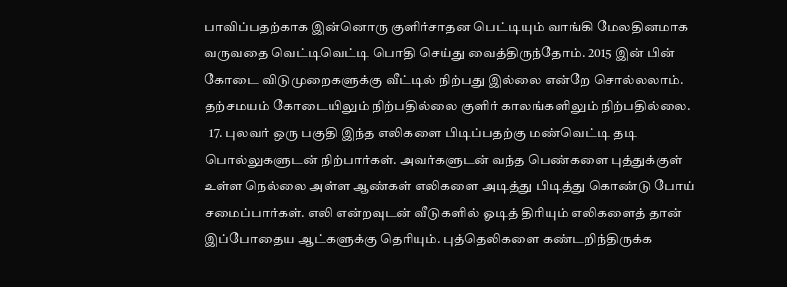பாவிப்பதற்காக இன்னொரு குளிர்சாதன பெட்டியும் வாங்கி மேலதினமாக வருவதை வெட்டிவெட்டி பொதி செய்து வைத்திருந்தோம். 2015 இன் பின் கோடை விடுமுறைகளுக்கு வீட்டில் நிற்பது இல்லை என்றே சொல்லலாம். தற்சமயம் கோடையிலும் நிற்பதில்லை குளிர் காலங்களிலும் நிற்பதில்லை.
  17. புலவர் ஒரு பகுதி இந்த எலிகளை பிடிப்பதற்கு மண்வெட்டி தடி பொல்லுகளுடன் நிற்பார்கள். அவர்களுடன் வந்த பெண்களை புத்துக்குள் உள்ள நெல்லை அள்ள ஆண்கள் எலிகளை அடித்து பிடித்து கொண்டு போய் சமைப்பார்கள். எலி என்றவுடன் வீடுகளில் ஓடித் திரியும் எலிகளைத் தான் இப்போதைய ஆட்களுக்கு தெரியும். புத்தெலிகளை கண்டறிந்திருக்க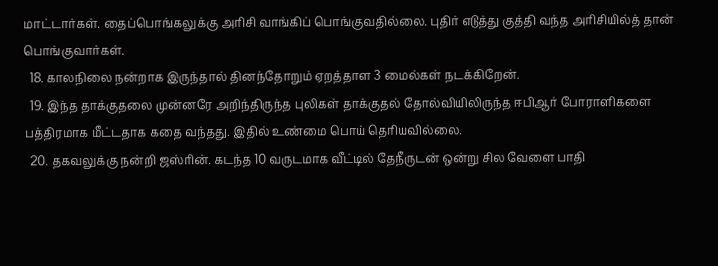மாட்டார்கள். தைப்பொங்கலுக்கு அரிசி வாங்கிப் பொங்குவதில்லை. புதிர் எடுத்து குத்தி வந்த அரிசியில்த் தான் பொங்குவார்கள்.
  18. காலநிலை நன்றாக இருந்தால் தினந்தோறும் ஏறத்தாள 3 மைல்கள் நடக்கிறேன்.
  19. இந்த தாக்குதலை முன்னரே அறிந்திருந்த புலிகள் தாக்குதல் தோல்வியிலிருந்த ஈபிஆர் போராளிகளை பத்திரமாக மீட்டதாக கதை வந்தது. இதில் உண்மை பொய் தெரியவில்லை.
  20. தகவலுக்கு நன்றி ஜஸ்ரின். கடந்த 10 வருடமாக வீட்டில் தேநீருடன் ஒன்று சில வேளை பாதி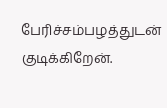பேரிச்சம்பழத்துடன் குடிக்கிறேன்.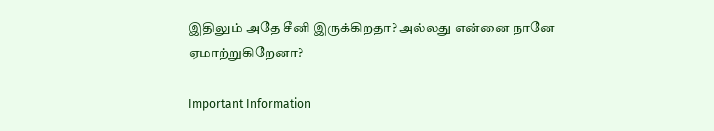இதிலும் அதே சீனி இருக்கிறதா? அல்லது என்னை நானே ஏமாற்றுகிறேனா?

Important Information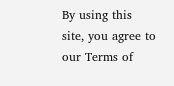By using this site, you agree to our Terms of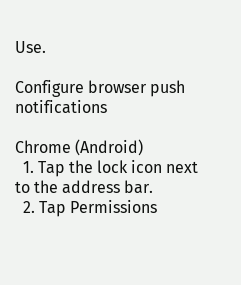Use.

Configure browser push notifications

Chrome (Android)
  1. Tap the lock icon next to the address bar.
  2. Tap Permissions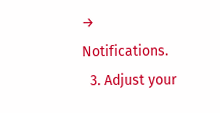→ Notifications.
  3. Adjust your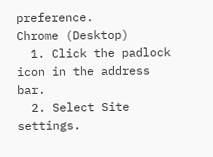preference.
Chrome (Desktop)
  1. Click the padlock icon in the address bar.
  2. Select Site settings.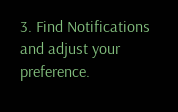3. Find Notifications and adjust your preference.